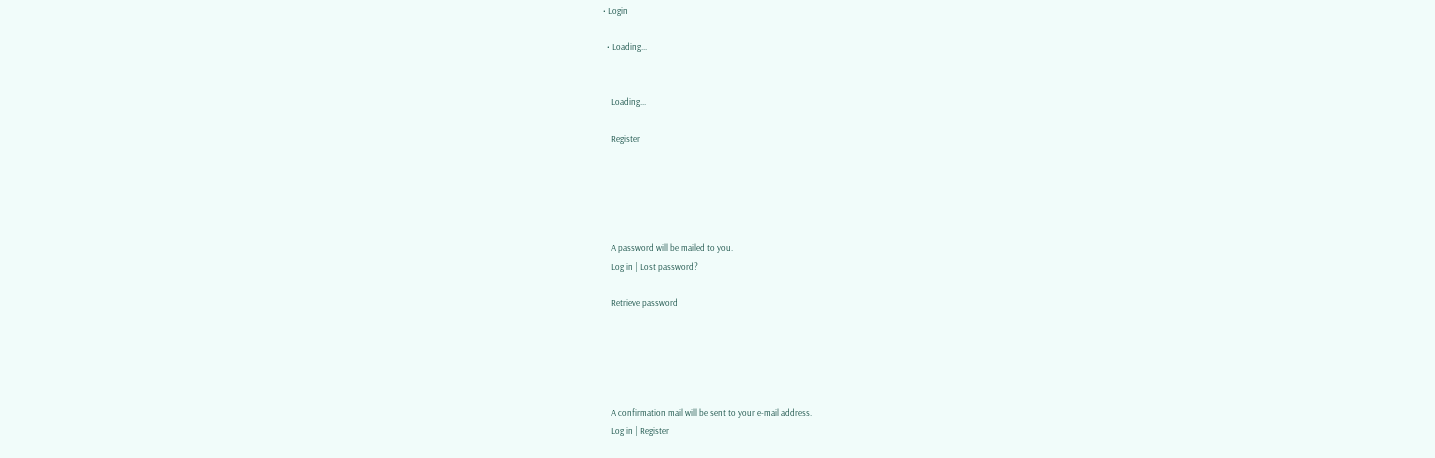• Login

  • Loading...


    Loading...

    Register





    A password will be mailed to you.
    Log in | Lost password?

    Retrieve password





    A confirmation mail will be sent to your e-mail address.
    Log in | Register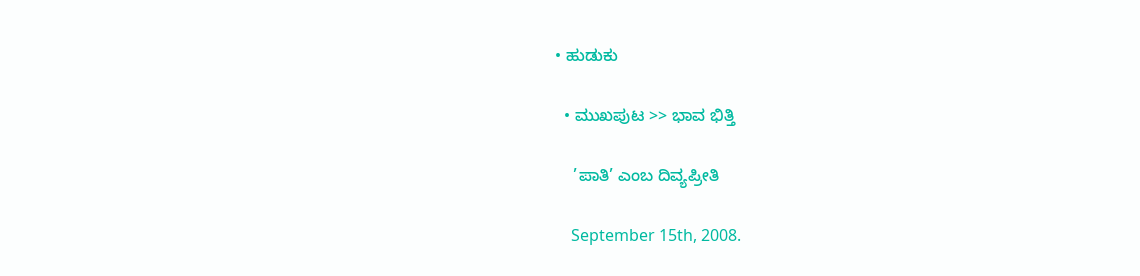• ಹುಡುಕು

  • ಮುಖಪುಟ >> ಭಾವ ಭಿತ್ತಿ

    ’ಪಾತಿ’ ಎಂಬ ದಿವ್ಯಪ್ರೀತಿ

    September 15th, 2008.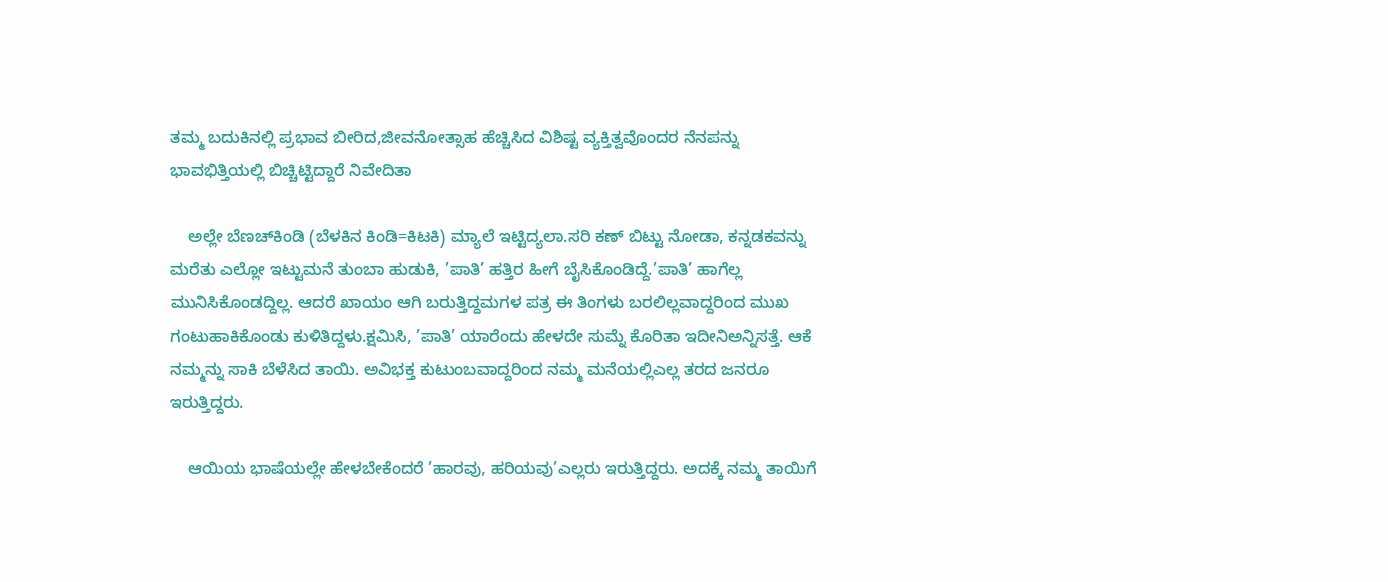ತಮ್ಮ ಬದುಕಿನಲ್ಲಿ ಪ್ರಭಾವ ಬೀರಿದ,ಜೀವನೋತ್ಸಾಹ ಹೆಚ್ಚಿಸಿದ ವಿಶಿಷ್ಟ ವ್ಯಕ್ತಿತ್ವವೊಂದರ ನೆನಪನ್ನು ಭಾವಭಿತ್ತಿಯಲ್ಲಿ ಬಿಚ್ಚಿಟ್ಟಿದ್ದಾರೆ ನಿವೇದಿತಾ

    ಅಲ್ಲೇ ಬೆಣಚ್‌ಕಿಂಡಿ (ಬೆಳಕಿನ ಕಿಂಡಿ=ಕಿಟಕಿ) ಮ್ಯಾಲೆ ಇಟ್ಟಿದ್ಯಲಾ.ಸರಿ ಕಣ್ ಬಿಟ್ಟು ನೋಡಾ, ಕನ್ನಡಕವನ್ನು ಮರೆತು ಎಲ್ಲೋ ಇಟ್ಟುಮನೆ ತುಂಬಾ ಹುಡುಕಿ, ’ಪಾತಿ’ ಹತ್ತಿರ ಹೀಗೆ ಬೈಸಿಕೊಂಡಿದ್ದೆ.’ಪಾತಿ’ ಹಾಗೆಲ್ಲ ಮುನಿಸಿಕೊಂಡದ್ದಿಲ್ಲ. ಆದರೆ ಖಾಯಂ ಆಗಿ ಬರುತ್ತಿದ್ದಮಗಳ ಪತ್ರ ಈ ತಿಂಗಳು ಬರಲಿಲ್ಲವಾದ್ದರಿಂದ ಮುಖ ಗಂಟುಹಾಕಿಕೊಂಡು ಕುಳಿತಿದ್ದಳು.ಕ್ಷಮಿಸಿ, ’ಪಾತಿ’ ಯಾರೆಂದು ಹೇಳದೇ ಸುಮ್ನೆ ಕೊರಿತಾ ಇದೀನಿ‌ಅನ್ನಿಸತ್ತೆ. ಆಕೆ ನಮ್ಮನ್ನು ಸಾಕಿ ಬೆಳೆಸಿದ ತಾಯಿ. ಅವಿಭಕ್ತ ಕುಟುಂಬವಾದ್ದರಿಂದ ನಮ್ಮ ಮನೆಯಲ್ಲಿ‌ಎಲ್ಲ ತರದ ಜನರೂ ಇರುತ್ತಿದ್ದರು.

    ಆಯಿಯ ಭಾಷೆಯಲ್ಲೇ ಹೇಳಬೇಕೆಂದರೆ ’ಹಾರವು, ಹರಿಯವು’ಎಲ್ಲರು ಇರುತ್ತಿದ್ದರು. ಅದಕ್ಕೆ ನಮ್ಮ ತಾಯಿಗೆ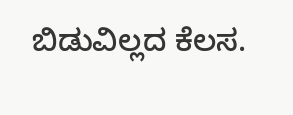ಬಿಡುವಿಲ್ಲದ ಕೆಲಸ.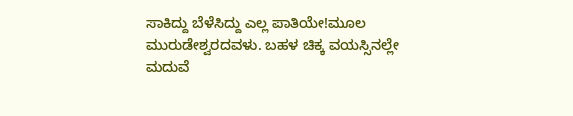ಸಾಕಿದ್ದು ಬೆಳೆಸಿದ್ದು ಎಲ್ಲ ಪಾತಿಯೇ!ಮೂಲ ಮುರುಡೇಶ್ವರದವಳು. ಬಹಳ ಚಿಕ್ಕ ವಯಸ್ಸಿನಲ್ಲೇ ಮದುವೆ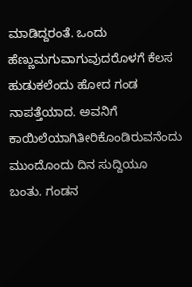ಮಾಡಿದ್ದರಂತೆ. ಒಂದು ಹೆಣ್ಣುಮಗುವಾಗುವುದರೊಳಗೆ ಕೆಲಸ ಹುಡುಕಲೆಂದು ಹೋದ ಗಂಡ ನಾಪತ್ತೆಯಾದ. ಅವನಿಗೆ ಕಾಯಿಲೆಯಾಗಿತೀರಿಕೊಂಡಿರುವನೆಂದು ಮುಂದೊಂದು ದಿನ ಸುದ್ದಿಯೂ ಬಂತು. ಗಂಡನ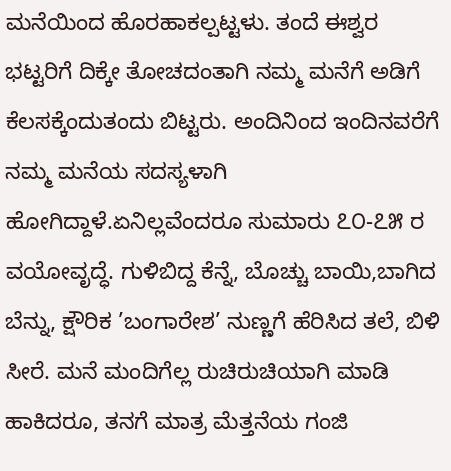ಮನೆಯಿಂದ ಹೊರಹಾಕಲ್ಪಟ್ಟಳು. ತಂದೆ ಈಶ್ವರ ಭಟ್ಟರಿಗೆ ದಿಕ್ಕೇ ತೋಚದಂತಾಗಿ ನಮ್ಮ ಮನೆಗೆ ಅಡಿಗೆ ಕೆಲಸಕ್ಕೆಂದುತಂದು ಬಿಟ್ಟರು. ಅಂದಿನಿಂದ ಇಂದಿನವರೆಗೆ ನಮ್ಮ ಮನೆಯ ಸದಸ್ಯಳಾಗಿ ಹೋಗಿದ್ದಾಳೆ.ಏನಿಲ್ಲವೆಂದರೂ ಸುಮಾರು ೭೦-೭೫ ರ ವಯೋವೃದ್ಧೆ. ಗುಳಿಬಿದ್ದ ಕೆನ್ನೆ, ಬೊಚ್ಚು ಬಾಯಿ,ಬಾಗಿದ ಬೆನ್ನು, ಕ್ಷೌರಿಕ ’ಬಂಗಾರೇಶ’ ನುಣ್ಣಗೆ ಹೆರಿಸಿದ ತಲೆ, ಬಿಳಿ ಸೀರೆ. ಮನೆ ಮಂದಿಗೆಲ್ಲ ರುಚಿರುಚಿಯಾಗಿ ಮಾಡಿ ಹಾಕಿದರೂ, ತನಗೆ ಮಾತ್ರ ಮೆತ್ತನೆಯ ಗಂಜಿ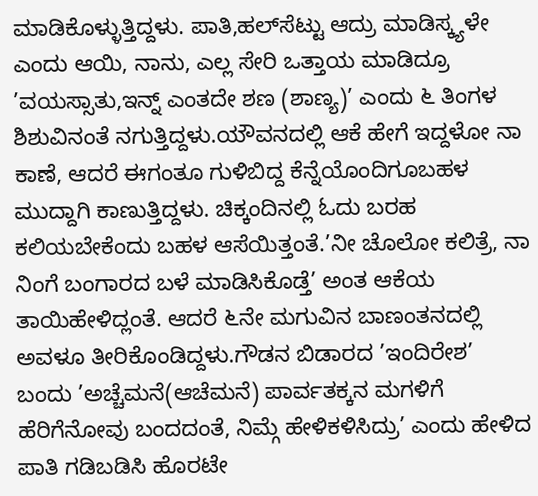ಮಾಡಿಕೊಳ್ಳುತ್ತಿದ್ದಳು. ಪಾತಿ,ಹಲ್‌ಸೆಟ್ಟು ಆದ್ರು ಮಾಡಿಸ್ಕ್ಯಳೇ ಎಂದು ಆಯಿ, ನಾನು, ಎಲ್ಲ ಸೇರಿ ಒತ್ತಾಯ ಮಾಡಿದ್ರೂ ’ವಯಸ್ಸಾತು,ಇನ್ನ್ ಎಂತದೇ ಶಣ (ಶಾಣ್ಯ)’ ಎಂದು ೬ ತಿಂಗಳ ಶಿಶುವಿನಂತೆ ನಗುತ್ತಿದ್ದಳು.ಯೌವನದಲ್ಲಿ ಆಕೆ ಹೇಗೆ ಇದ್ದಳೋ ನಾ ಕಾಣೆ, ಆದರೆ ಈಗಂತೂ ಗುಳಿಬಿದ್ದ ಕೆನ್ನೆಯೊಂದಿಗೂಬಹಳ ಮುದ್ದಾಗಿ ಕಾಣುತ್ತಿದ್ದಳು. ಚಿಕ್ಕಂದಿನಲ್ಲಿ ಓದು ಬರಹ ಕಲಿಯಬೇಕೆಂದು ಬಹಳ ಆಸೆಯಿತ್ತಂತೆ.’ನೀ ಚೊಲೋ ಕಲಿತ್ರೆ, ನಾ ನಿಂಗೆ ಬಂಗಾರದ ಬಳೆ ಮಾಡಿಸಿಕೊಡ್ತೆ’ ಅಂತ ಆಕೆಯ ತಾಯಿಹೇಳಿದ್ಲಂತೆ. ಆದರೆ ೬ನೇ ಮಗುವಿನ ಬಾಣಂತನದಲ್ಲಿ ಅವಳೂ ತೀರಿಕೊಂಡಿದ್ದಳು.ಗೌಡನ ಬಿಡಾರದ ’ಇಂದಿರೇಶ’ ಬಂದು ’ಅಚ್ಚೆಮನೆ(ಆಚೆಮನೆ) ಪಾರ್ವತಕ್ಕನ ಮಗಳಿಗೆ ಹೆರಿಗೆನೋವು ಬಂದದಂತೆ, ನಿಮ್ಗೆ ಹೇಳಿಕಳಿಸಿದ್ರು’ ಎಂದು ಹೇಳಿದ ಪಾತಿ ಗಡಿಬಡಿಸಿ ಹೊರಟೇ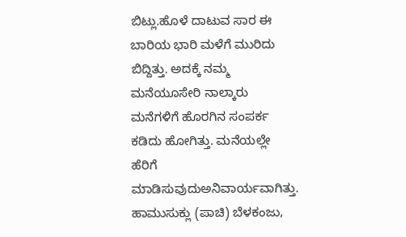ಬಿಟ್ಲು.ಹೊಳೆ ದಾಟುವ ಸಾರ ಈ ಬಾರಿಯ ಭಾರಿ ಮಳೆಗೆ ಮುರಿದು ಬಿದ್ದಿತ್ತು. ಅದಕ್ಕೆ ನಮ್ಮ ಮನೆಯೂಸೇರಿ ನಾಲ್ಕಾರು ಮನೆಗಳಿಗೆ ಹೊರಗಿನ ಸಂಪರ್ಕ ಕಡಿದು ಹೋಗಿತ್ತು. ಮನೆಯಲ್ಲೇ ಹೆರಿಗೆ ಮಾಡಿಸುವುದು‌ಅನಿವಾರ್ಯವಾಗಿತ್ತು. ಹಾಮುಸುಕ್ಲು (ಪಾಚಿ) ಬೆಳಕಂಜು,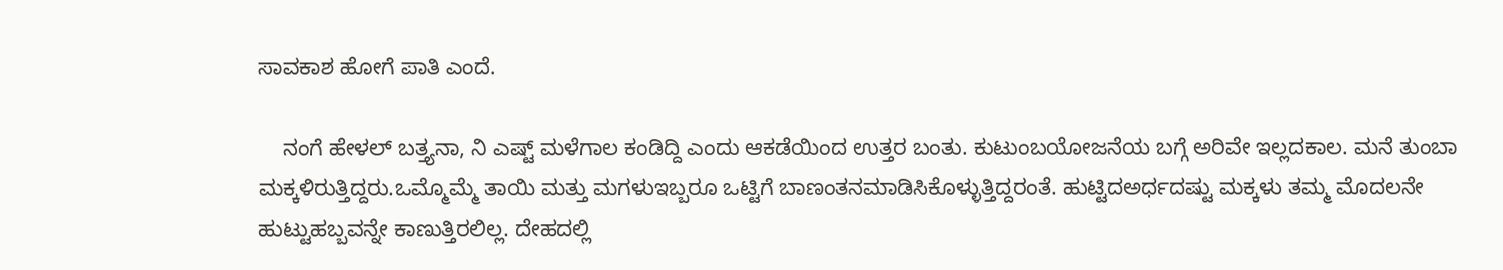ಸಾವಕಾಶ ಹೋಗೆ ಪಾತಿ ಎಂದೆ.

    ನಂಗೆ ಹೇಳಲ್ ಬತ್ತ್ಯನಾ, ನಿ ಎಷ್ಟ್ ಮಳೆಗಾಲ ಕಂಡಿದ್ದಿ ಎಂದು ಆಕಡೆಯಿಂದ ಉತ್ತರ ಬಂತು. ಕುಟುಂಬಯೋಜನೆಯ ಬಗ್ಗೆ ಅರಿವೇ ಇಲ್ಲದಕಾಲ. ಮನೆ ತುಂಬಾ ಮಕ್ಕಳಿರುತ್ತಿದ್ದರು.ಒಮ್ಮೊಮ್ಮೆ ತಾಯಿ ಮತ್ತು ಮಗಳು‌ಇಬ್ಬರೂ ಒಟ್ಟಿಗೆ ಬಾಣಂತನಮಾಡಿಸಿಕೊಳ್ಳುತ್ತಿದ್ದರಂತೆ. ಹುಟ್ಟಿದ‌ಅರ್ಧದಷ್ಟು ಮಕ್ಕಳು ತಮ್ಮ ಮೊದಲನೇ ಹುಟ್ಟುಹಬ್ಬವನ್ನೇ ಕಾಣುತ್ತಿರಲಿಲ್ಲ. ದೇಹದಲ್ಲಿ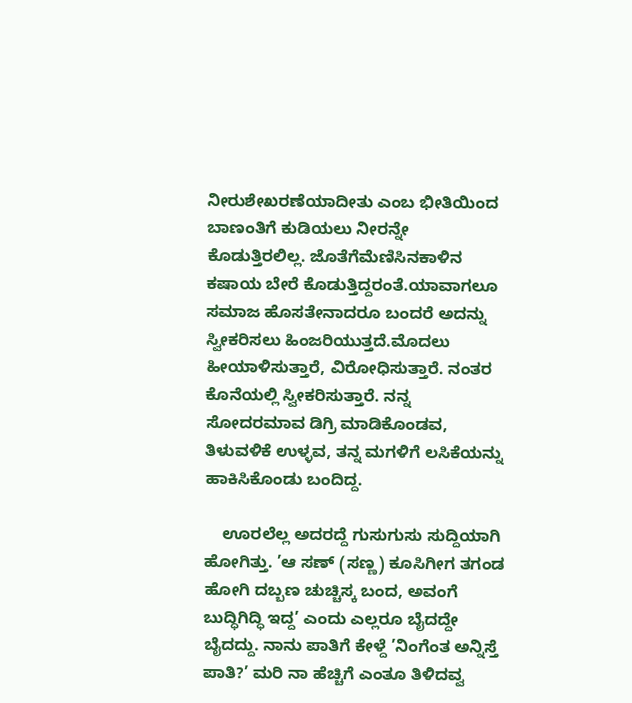ನೀರುಶೇಖರಣೆಯಾದೀತು ಎಂಬ ಭೀತಿಯಿಂದ ಬಾಣಂತಿಗೆ ಕುಡಿಯಲು ನೀರನ್ನೇ ಕೊಡುತ್ತಿರಲಿಲ್ಲ. ಜೊತೆಗೆಮೆಣಿಸಿನಕಾಳಿನ ಕಷಾಯ ಬೇರೆ ಕೊಡುತ್ತಿದ್ದರಂತೆ.ಯಾವಾಗಲೂ ಸಮಾಜ ಹೊಸತೇನಾದರೂ ಬಂದರೆ ಅದನ್ನು ಸ್ವೀಕರಿಸಲು ಹಿಂಜರಿಯುತ್ತದೆ.ಮೊದಲು ಹೀಯಾಳಿಸುತ್ತಾರೆ, ವಿರೋಧಿಸುತ್ತಾರೆ. ನಂತರ ಕೊನೆಯಲ್ಲಿ ಸ್ವೀಕರಿಸುತ್ತಾರೆ. ನನ್ನ ಸೋದರಮಾವ ಡಿಗ್ರಿ ಮಾಡಿಕೊಂಡವ, ತಿಳುವಳಿಕೆ ಉಳ್ಳವ, ತನ್ನ ಮಗಳಿಗೆ ಲಸಿಕೆಯನ್ನು ಹಾಕಿಸಿಕೊಂಡು ಬಂದಿದ್ದ.

    ಊರಲೆಲ್ಲ ಅದರದ್ದೆ ಗುಸುಗುಸು ಸುದ್ದಿಯಾಗಿ ಹೋಗಿತ್ತು. ’ಆ ಸಣ್ (ಸಣ್ಣ) ಕೂಸಿಗೀಗ ತಗಂಡ ಹೋಗಿ ದಬ್ಬಣ ಚುಚ್ಚಿಸ್ಕ ಬಂದ, ಅವಂಗೆ ಬುದ್ಧಿಗಿದ್ಧಿ ಇದ್ದ’ ಎಂದು ಎಲ್ಲರೂ ಬೈದದ್ದೇ ಬೈದದ್ದು. ನಾನು ಪಾತಿಗೆ ಕೇಳ್ದೆ ’ನಿಂಗೆಂತ ಅನ್ನಿಸ್ತೆ ಪಾತಿ?’ ಮರಿ ನಾ ಹೆಚ್ಚಿಗೆ ಎಂತೂ ತಿಳಿದವ್ವ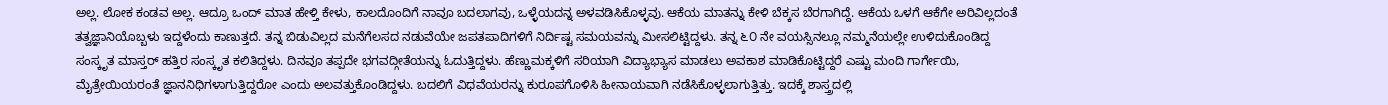ಅಲ್ಲ. ಲೋಕ ಕಂಡವ ಅಲ್ಲ. ಆದ್ರೂ ಒಂದ್ ಮಾತ ಹೇಳ್ತಿ ಕೇಳು, ಕಾಲದೊಂದಿಗೆ ನಾವೂ ಬದಲಾಗವು, ಒಳ್ಳೆಯದನ್ನ ಅಳವಡಿಸಿಕೊಳ್ಳವು. ಆಕೆಯ ಮಾತನ್ನು ಕೇಳಿ ಬೆಕ್ಕಸ ಬೆರಗಾಗಿದ್ದೆ. ಆಕೆಯ ಒಳಗೆ ಆಕೆಗೇ ಅರಿವಿಲ್ಲದಂತೆ ತತ್ವಜ್ಞಾನಿಯೊಬ್ಬಳು ಇದ್ದಳೆಂದು ಕಾಣುತ್ತದೆ. ತನ್ನ ಬಿಡುವಿಲ್ಲದ ಮನೆಗೆಲಸದ ನಡುವೆಯೇ ಜಪತಪಾದಿಗಳಿಗೆ ನಿರ್ದಿಷ್ಟ ಸಮಯವನ್ನು ಮೀಸಲಿಟ್ಟಿದ್ದಳು. ತನ್ನ ೬೦ ನೇ ವಯಸ್ಸಿನಲ್ಲೂ ನಮ್ಮನೆಯಲ್ಲೇ ಉಳಿದುಕೊಂಡಿದ್ದ ಸಂಸ್ಕೃತ ಮಾಸ್ತರ್ ಹತ್ತಿರ ಸಂಸ್ಕೃತ ಕಲಿತಿದ್ದಳು. ದಿನವೂ ತಪ್ಪದೇ ಭಗವದ್ಗೀತೆಯನ್ನು ಓದುತ್ತಿದ್ದಳು. ಹೆಣ್ಣುಮಕ್ಕಳಿಗೆ ಸರಿಯಾಗಿ ವಿದ್ಯಾಭ್ಯಾಸ ಮಾಡಲು ಅವಕಾಶ ಮಾಡಿಕೊಟ್ಟಿದ್ದರೆ ಎಷ್ಟು ಮಂದಿ ಗಾರ್ಗೇಯಿ, ಮೈತ್ರೇಯಿಯರಂತೆ ಜ್ಞಾನನಿಧಿಗಳಾಗುತ್ತಿದ್ದರೋ ಎಂದು ಅಲವತ್ತುಕೊಂಡಿದ್ದಳು. ಬದಲಿಗೆ ವಿಧವೆಯರನ್ನು ಕುರೂಪಗೊಳಿಸಿ ಹೀನಾಯವಾಗಿ ನಡೆಸಿಕೊಳ್ಳಲಾಗುತ್ತಿತ್ತು. ಇದಕ್ಕೆ ಶಾಸ್ತ್ರದಲ್ಲಿ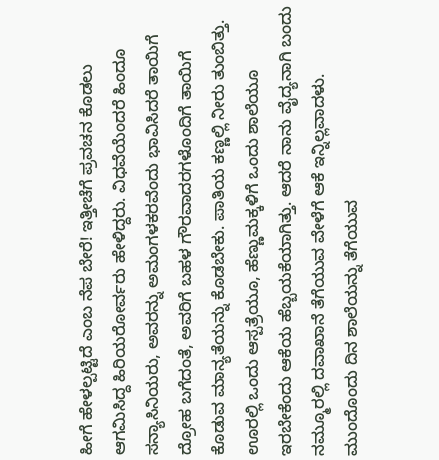ಹೀಗೆ ಹೇಳಲ್ಪಟ್ಟಿದೆ ಎಂಬ ನೆಪ ಬೇರೆ! ಇತ್ತೀಚೆಗೆ ಪ್ರವಚನ ಕೊಡಲು ಆಗಮಿಸಿದ್ದ ಹಿರಿಯರೋರ್ವರು ಹೇಳಿದ್ದರು. ವಿಧವೆಯೆಂದರೆ ಹಿಂದೂ ಸನ್ಯಾಸಿನಿಯರು, ಅವರನ್ನು ಅಮಂಗಳಕರವೆಂದು ಭಾವಿಸಿದರೆ ತಾಯಿಗೆ ದ್ರೋಹ ಬಗೆದಂತೆ, ಅವರಿಗೆ ಬಹಳ ಗೌರವಾದರಗಳೊಂದಿಗೆ ತಾಯಿಗೆ ಕೊಡುವ ಮಾನ್ಯತೆಯನ್ನು ಕೊಡಬೇಕು. ಪಾತಿಯ ಕಣ್ಣಲ್ಲಿ ನೀರು ತುಂಬಿತ್ತು. ಊರಲ್ಲಿ ಒಂದು ಆಸ್ಪತ್ರೆಯೂ, ಹೆಣ್ಣುಮಕ್ಕಳಿಗೆ ಒಂದು ಶಾಲೆಯೂ ಇರಬೇಕೆಂದು ಆಕೆಯ ಹೆಬ್ಬಯಕೆಯಾಗಿತ್ತು. ಆದರೆ ನಾನು ವೈದ್ಯನಾಗಿ ಬಂದು ನಮ್ಮೂರಲ್ಲಿ ದವಾಖಾನೆ ತೆಗೆಯುವ ವೇಳೆಗೆ ಆಕೆ ಇನ್ನಿಲ್ಲವಾದಳು. ಮುಂದೊಂದು ದಿನ ಶಾಲೆಯನ್ನು ತೆಗೆಯುವ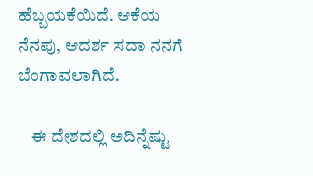ಹೆಬ್ಬಯಕೆಯಿದೆ. ಆಕೆಯ ನೆನಪು, ಆದರ್ಶ ಸದಾ ನನಗೆ ಬೆಂಗಾವಲಾಗಿದೆ.

    ಈ ದೇಶದಲ್ಲಿ ಅದಿನ್ನೆಷ್ಟು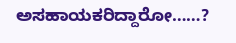ಅಸಹಾಯಕರಿದ್ದಾರೋ……?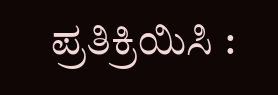ಪ್ರತಿಕ್ರಿಯಿಸಿ :